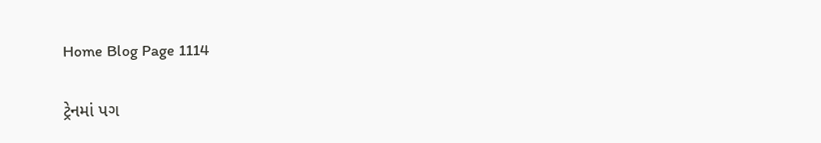Home Blog Page 1114

ટ્રેનમાં પગ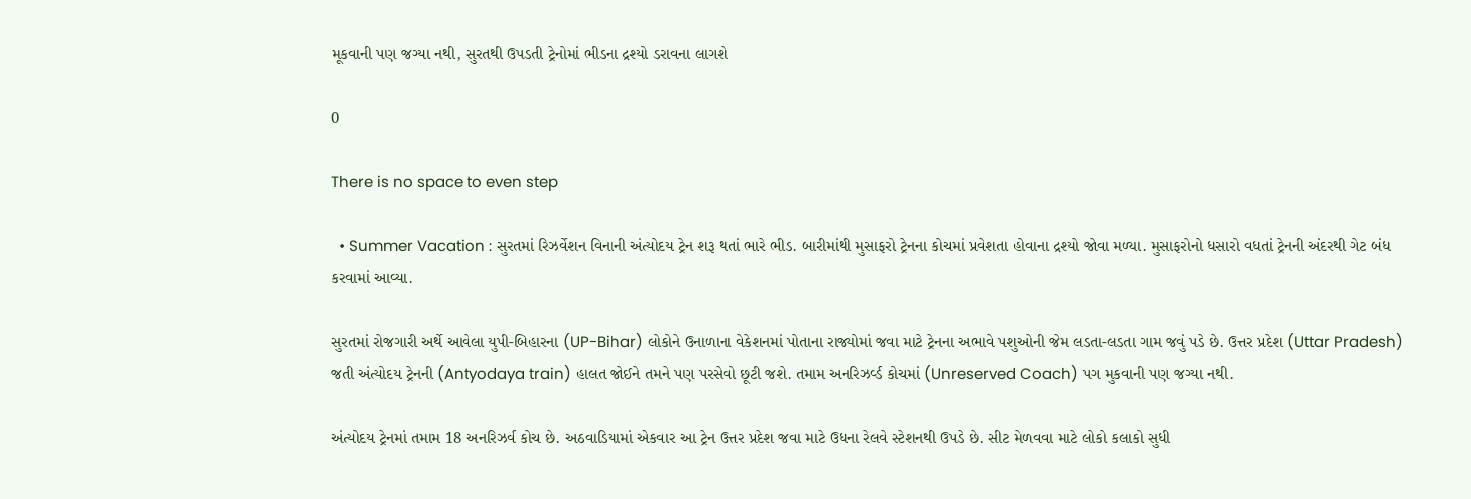મૂકવાની પણ જગ્યા નથી, સુરતથી ઉપડતી ટ્રેનોમાં ભીડના દ્રશ્યો ડરાવના લાગશે

0

There is no space to even step

  • Summer Vacation : સુરતમાં રિઝર્વેશન વિનાની અંત્યોદય ટ્રેન શરૂ થતાં ભારે ભીડ. બારીમાંથી મુસાફરો ટ્રેનના કોચમાં પ્રવેશતા હોવાના દ્રશ્યો જોવા મળ્યા. મુસાફરોનો ધસારો વધતાં ટ્રેનની અંદરથી ગેટ બંધ કરવામાં આવ્યા.

સુરતમાં રોજગારી અર્થે આવેલા યુપી-બિહારના (UP-Bihar) લોકોને ઉનાળાના વેકેશનમાં પોતાના રાજ્યોમાં જવા માટે ટ્રેનના અભાવે પશુઓની જેમ લડતા-લડતા ગામ જવું પડે છે. ઉત્તર પ્રદેશ (Uttar Pradesh) જતી અંત્યોદય ટ્રેનની (Antyodaya train) હાલત જોઈને તમને પણ પરસેવો છૂટી જશે. તમામ અનરિઝર્વ્ડ કોચમાં (Unreserved Coach) પગ મુકવાની પણ જગ્યા નથી.

અંત્યોદય ટ્રેનમાં તમામ 18 અનરિઝર્વ કોચ છે. અઠવાડિયામાં એકવાર આ ટ્રેન ઉત્તર પ્રદેશ જવા માટે ઉધના રેલવે સ્ટેશનથી ઉપડે છે. સીટ મેળવવા માટે લોકો કલાકો સુધી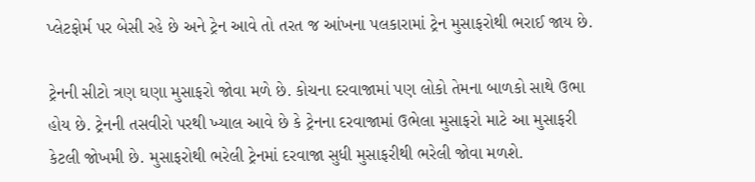પ્લેટફોર્મ પર બેસી રહે છે અને ટ્રેન આવે તો તરત જ આંખના પલકારામાં ટ્રેન મુસાફરોથી ભરાઈ જાય છે.

ટ્રેનની સીટો ત્રણ ઘણા મુસાફરો જોવા મળે છે. કોચના દરવાજામાં પણ લોકો તેમના બાળકો સાથે ઉભા હોય છે. ટ્રેનની તસવીરો પરથી ખ્યાલ આવે છે કે ટ્રેનના દરવાજામાં ઉભેલા મુસાફરો માટે આ મુસાફરી કેટલી જોખમી છે. મુસાફરોથી ભરેલી ટ્રેનમાં દરવાજા સુધી મુસાફરીથી ભરેલી જોવા મળશે.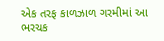એક તરફ કાળઝાળ ગરમીમાં આ ભરચક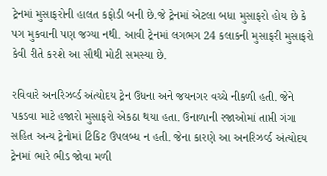ટ્રેનમાં મુસાફરોની હાલત કફોડી બની છે.જે ટ્રેનમાં એટલા બધા મુસાફરો હોય છે કે પગ મુકવાની પણ જગ્યા નથી. આવી ટ્રેનમાં લગભગ 24 કલાકની મુસાફરી મુસાફરો કેવી રીતે કરશે આ સૌથી મોટી સમસ્યા છે.

રવિવારે અનરિઝર્વ્ડ અંત્યોદય ટ્રેન ઉધના અને જયનગર વચ્ચે નીકળી હતી. જેને પકડવા માટે હજારો મુસાફરો એકઠા થયા હતા. ઉનાળાની રજાઓમાં તાપ્તી ગંગા સહિત અન્ય ટ્રેનોમાં ટિકિટ ઉપલબ્ધ ન હતી. જેના કારણે આ અનરિઝર્વ્ડ અંત્યોદય ટ્રેનમાં ભારે ભીડ જોવા મળી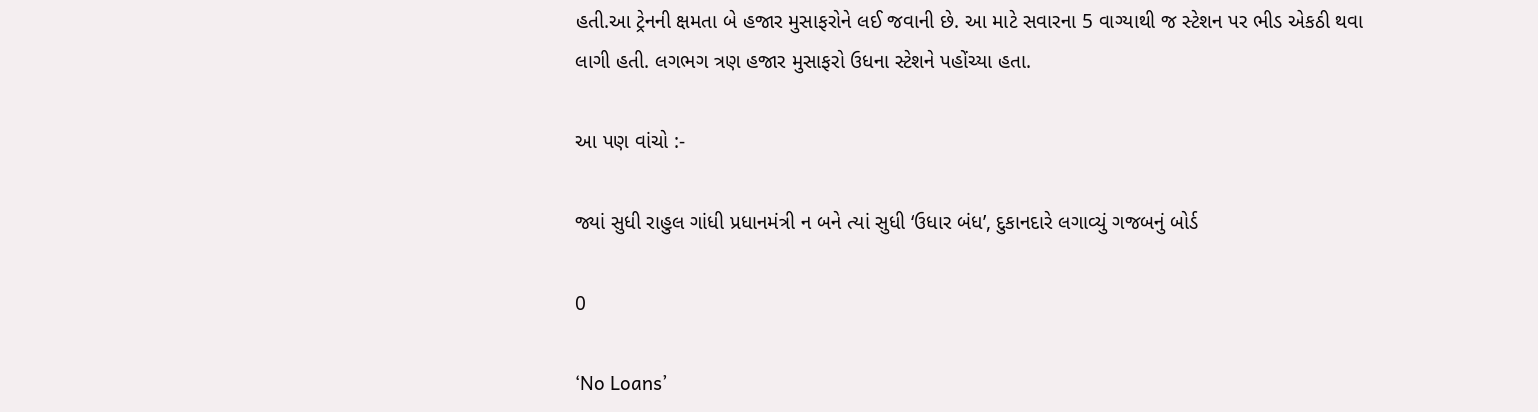હતી.આ ટ્રેનની ક્ષમતા બે હજાર મુસાફરોને લઈ જવાની છે. આ માટે સવારના 5 વાગ્યાથી જ સ્ટેશન પર ભીડ એકઠી થવા લાગી હતી. લગભગ ત્રણ હજાર મુસાફરો ઉધના સ્ટેશને પહોંચ્યા હતા.

આ પણ વાંચો :-

જ્યાં સુધી રાહુલ ગાંધી પ્રધાનમંત્રી ન બને ત્યાં સુધી ‘ઉધાર બંધ’, દુકાનદારે લગાવ્યું ગજબનું બોર્ડ

0

‘No Loans’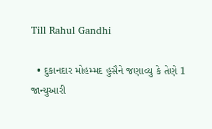Till Rahul Gandhi

  • દુકાનદાર મોહમ્મદ હુસૈને જણાવ્યુ કે તેણે 1 જાન્યુઆરી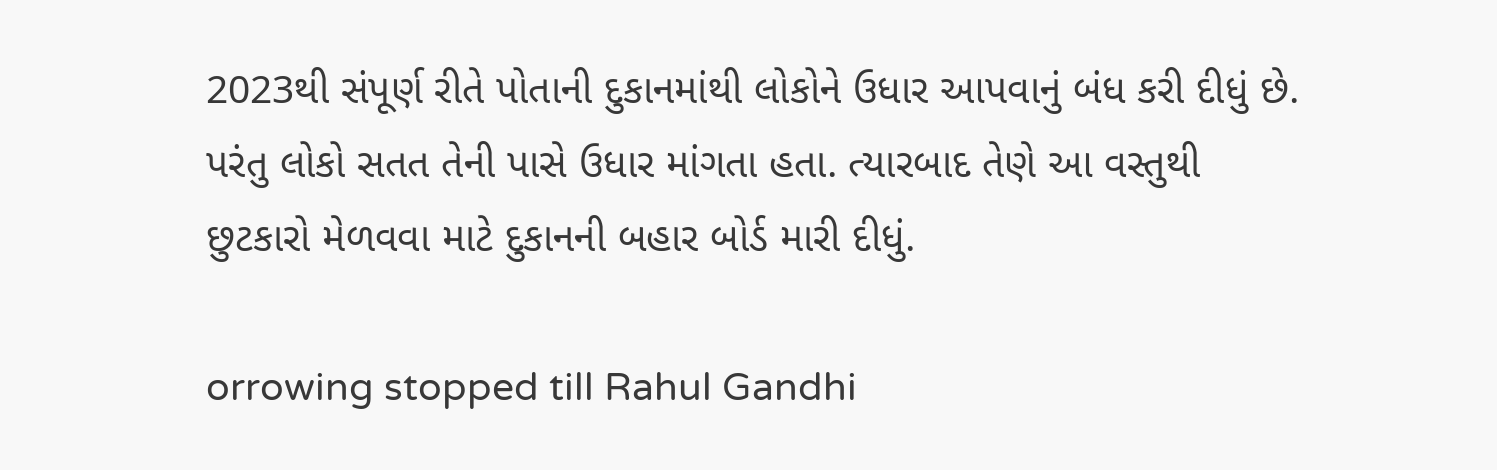2023થી સંપૂર્ણ રીતે પોતાની દુકાનમાંથી લોકોને ઉધાર આપવાનું બંધ કરી દીધું છે. પરંતુ લોકો સતત તેની પાસે ઉધાર માંગતા હતા. ત્યારબાદ તેણે આ વસ્તુથી છુટકારો મેળવવા માટે દુકાનની બહાર બોર્ડ મારી દીધું.

orrowing stopped till Rahul Gandhi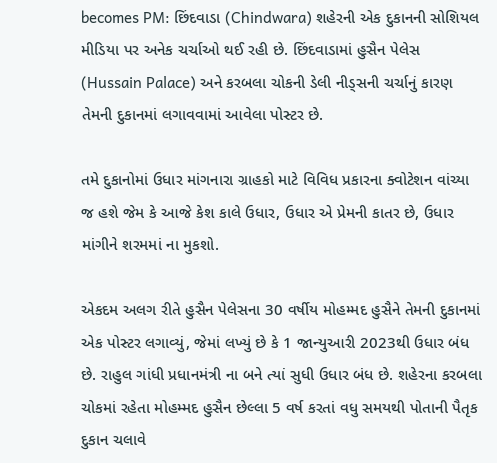becomes PM: છિંદવાડા (Chindwara) શહેરની એક દુકાનની સોશિયલ મીડિયા પર અનેક ચર્ચાઓ થઈ રહી છે. છિંદવાડામાં હુસૈન પેલેસ (Hussain Palace) અને કરબલા ચોકની ડેલી નીડ્સની ચર્ચાનું કારણ તેમની દુકાનમાં લગાવવામાં આવેલા પોસ્ટર છે.

તમે દુકાનોમાં ઉધાર માંગનારા ગ્રાહકો માટે વિવિધ પ્રકારના ક્વોટેશન વાંચ્યા જ હશે જેમ કે આજે કેશ કાલે ઉધાર, ઉધાર એ પ્રેમની કાતર છે, ઉધાર માંગીને શરમમાં ના મુકશો.

એકદમ અલગ રીતે હુસૈન પેલેસના 30 વર્ષીય મોહમ્મદ હુસૈને તેમની દુકાનમાં એક પોસ્ટર લગાવ્યું, જેમાં લખ્યું છે કે 1 જાન્યુઆરી 2023થી ઉધાર બંધ છે. રાહુલ ગાંધી પ્રધાનમંત્રી ના બને ત્યાં સુધી ઉધાર બંધ છે. શહેરના કરબલા ચોકમાં રહેતા મોહમ્મદ હુસૈન છેલ્લા 5 વર્ષ કરતાં વધુ સમયથી પોતાની પૈતૃક દુકાન ચલાવે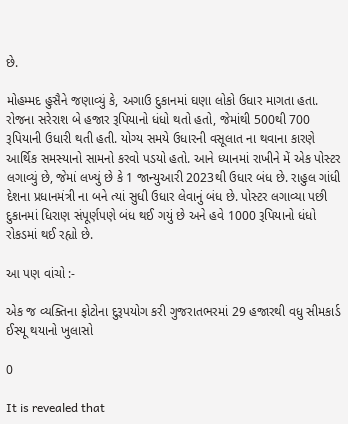છે.

મોહમ્મદ હુસૈને જણાવ્યું કે, અગાઉ દુકાનમાં ઘણા લોકો ઉધાર માગતા હતા. રોજના સરેરાશ બે હજાર રૂપિયાનો ધંધો થતો હતો, જેમાંથી 500થી 700 રૂપિયાની ઉધારી થતી હતી. યોગ્ય સમયે ઉધારની વસૂલાત ના થવાના કારણે આર્થિક સમસ્યાનો સામનો કરવો પડયો હતો. આને ધ્યાનમાં રાખીને મેં એક પોસ્ટર લગાવ્યું છે, જેમાં લખ્યું છે કે 1 જાન્યુઆરી 2023થી ઉધાર બંધ છે. રાહુલ ગાંધી દેશના પ્રધાનમંત્રી ના બને ત્યાં સુધી ઉધાર લેવાનું બંધ છે. પોસ્ટર લગાવ્યા પછી દુકાનમાં ધિરાણ સંપૂર્ણપણે બંધ થઈ ગયું છે અને હવે 1000 રૂપિયાનો ધંધો રોકડમાં થઈ રહ્યો છે.

આ પણ વાંચો :-

એક જ વ્યક્તિના ફોટોના દુરૂપયોગ કરી ગુજરાતભરમાં 29 હજારથી વધુ સીમકાર્ડ ઈસ્યૂ થયાનો ખુલાસો

0

It is revealed that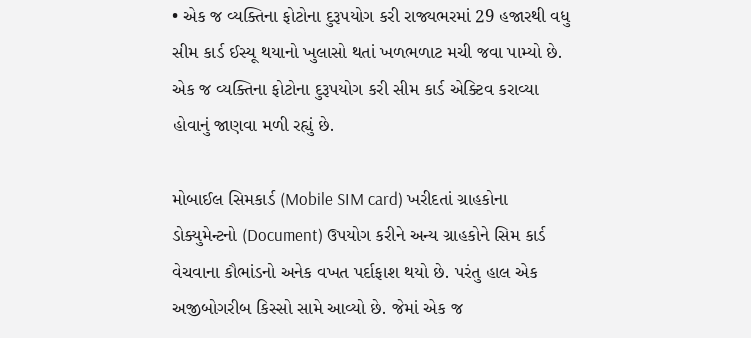• એક જ વ્યક્તિના ફોટોના દુરૂપયોગ કરી રાજ્યભરમાં 29 હજારથી વધુ સીમ કાર્ડ ઈસ્યૂ થયાનો ખુલાસો થતાં ખળભળાટ મચી જવા પામ્યો છે. એક જ વ્યક્તિના ફોટોના દુરૂપયોગ કરી સીમ કાર્ડ એક્ટિવ કરાવ્યા હોવાનું જાણવા મળી રહ્યું છે.

મોબાઈલ સિમકાર્ડ (Mobile SIM card) ખરીદતાં ગ્રાહકોના ડોક્યુમેન્ટનો (Document) ઉપયોગ કરીને અન્ય ગ્રાહકોને સિમ કાર્ડ વેચવાના કૌભાંડનો અનેક વખત પર્દાફાશ થયો છે. પરંતુ હાલ એક અજીબોગરીબ કિસ્સો સામે આવ્યો છે. જેમાં એક જ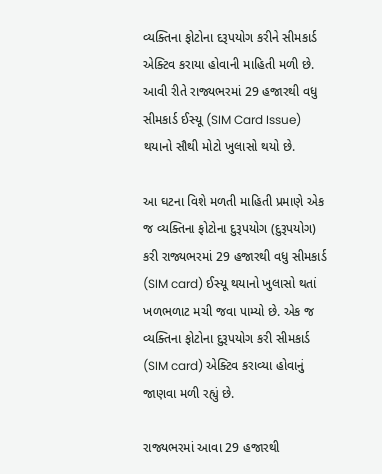વ્યક્તિના ફોટોના દરૂપયોગ કરીને સીમકાર્ડ એક્ટિવ કરાયા હોવાની માહિતી મળી છે. આવી રીતે રાજ્યભરમાં 29 હજારથી વધુ સીમકાર્ડ ઈસ્યૂ (SIM Card Issue) થયાનો સૌથી મોટો ખુલાસો થયો છે.

આ ઘટના વિશે મળતી માહિતી પ્રમાણે એક જ વ્યક્તિના ફોટોના દુરૂપયોગ (દુરૂપયોગ) કરી રાજ્યભરમાં 29 હજારથી વધુ સીમકાર્ડ (SIM card) ઈસ્યૂ થયાનો ખુલાસો થતાં ખળભળાટ મચી જવા પામ્યો છે. એક જ વ્યક્તિના ફોટોના દુરૂપયોગ કરી સીમકાર્ડ (SIM card) એક્ટિવ કરાવ્યા હોવાનું જાણવા મળી રહ્યું છે.

રાજ્યભરમાં આવા 29 હજારથી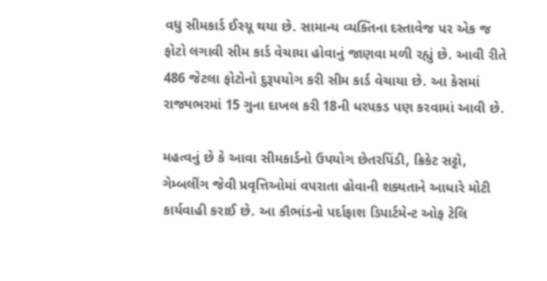વધુ સીમકાર્ડ ઈસ્યૂ થયા છે. સામાન્ય વ્યક્તિના દસ્તાવેજ પર એક જ ફોટો લગાવી સીમ કાર્ડ વેચાયા હોવાનું જાણવા મળી રહ્યું છે. આવી રીતે 486 જેટલા ફોટોનો દુરૂપયોગ કરી સીમ કાર્ડ વેચાયા છે. આ કેસમાં રાજ્યભરમાં 15 ગુના દાખલ કરી 18ની ધરપકડ પણ કરવામાં આવી છે.

મહત્વનું છે કે આવા સીમકાર્ડનો ઉપયોગ છેતરપિંડી, ક્રિકેટ સટ્ટો, ગેમ્બલીંગ જેવી પ્રવૃત્તિઓમાં વપરાતા હોવાની શક્યતાને આધારે મોટી કાર્યવાહી કરાઈ છે. આ કૌભાંડનો પર્દાફાશ ડિપાર્ટમેન્ટ ઓફ ટેલિ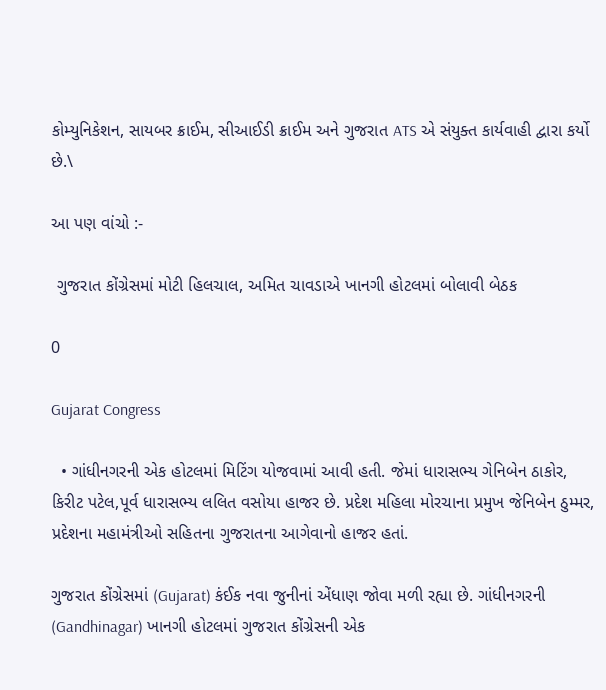કોમ્યુનિકેશન, સાયબર ક્રાઈમ, સીઆઈડી ક્રાઈમ અને ગુજરાત ATS એ સંયુક્ત કાર્યવાહી દ્વારા કર્યો છે.\

આ પણ વાંચો :-

 ગુજરાત કોંગ્રેસમાં મોટી હિલચાલ, અમિત ચાવડાએ ખાનગી હોટલમાં બોલાવી બેઠક

0

Gujarat Congress

  • ગાંધીનગરની એક હોટલમાં મિટિંગ યોજવામાં આવી હતી. જેમાં ધારાસભ્ય ગેનિબેન ઠાકોર, કિરીટ પટેલ,પૂર્વ ધારાસભ્ય લલિત વસોયા હાજર છે. પ્રદેશ મહિલા મોરચાના પ્રમુખ જેનિબેન ઠુમ્મર, પ્રદેશના મહામંત્રીઓ સહિતના ગુજરાતના આગેવાનો હાજર હતાં.

ગુજરાત કોંગ્રેસમાં (Gujarat) કંઈક નવા જુનીનાં એંધાણ જોવા મળી રહ્યા છે. ગાંધીનગરની (Gandhinagar) ખાનગી હોટલમાં ગુજરાત કોંગ્રેસની એક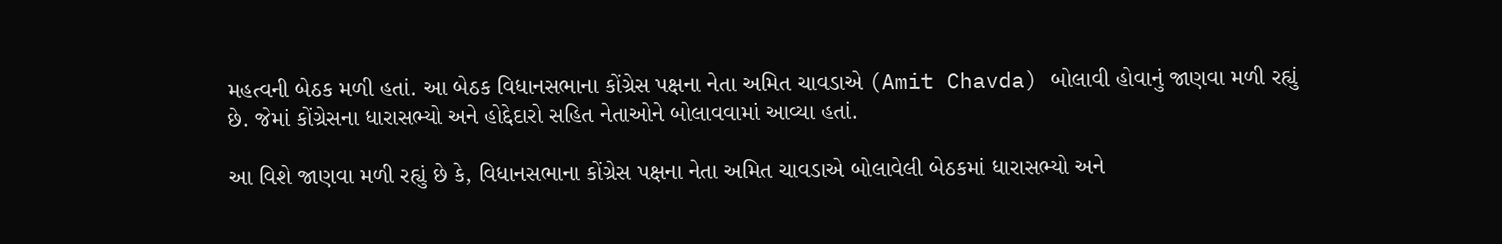મહત્વની બેઠક મળી હતાં. આ બેઠક વિધાનસભાના કોંગ્રેસ પક્ષના નેતા અમિત ચાવડાએ (Amit Chavda) બોલાવી હોવાનું જાણવા મળી રહ્યું છે. જેમાં કોંગ્રેસના ધારાસભ્યો અને હોદ્દેદારો સહિત નેતાઓને બોલાવવામાં આવ્યા હતાં.

આ વિશે જાણવા મળી રહ્યું છે કે, વિધાનસભાના કોંગ્રેસ પક્ષના નેતા અમિત ચાવડાએ બોલાવેલી બેઠકમાં ધારાસભ્યો અને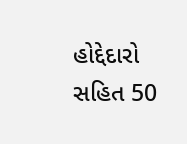હોદ્દેદારો સહિત 50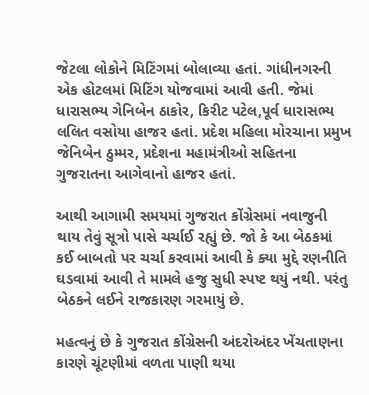જેટલા લોકોને મિટિંગમાં બોલાવ્યા હતાં. ગાંધીનગરની એક હોટલમાં મિટિંગ યોજવામાં આવી હતી. જેમાં ધારાસભ્ય ગેનિબેન ઠાકોર, કિરીટ પટેલ,પૂર્વ ધારાસભ્ય લલિત વસોયા હાજર હતાં. પ્રદેશ મહિલા મોરચાના પ્રમુખ જેનિબેન ઠુમ્મર, પ્રદેશના મહામંત્રીઓ સહિતના ગુજરાતના આગેવાનો હાજર હતાં.

આથી આગામી સમયમાં ગુજરાત કોંગ્રેસમાં નવાજુની થાય તેવું સૂત્રો પાસે ચર્ચાઈ રહ્યું છે. જો કે આ બેઠકમાં કઈ બાબતો પર ચર્ચા કરવામાં આવી કે ક્યા મુદ્દે રણનીતિ ઘડવામાં આવી તે મામલે હજુ સુધી સ્પષ્ટ થયું નથી. પરંતુ બેઠકને લઈને રાજકારણ ગરમાયું છે.

મહત્વનું છે કે ગુજરાત કોંગ્રેસની અંદરોઅંદર ખેંચતાણના કારણે ચૂંટણીમાં વળતા પાણી થયા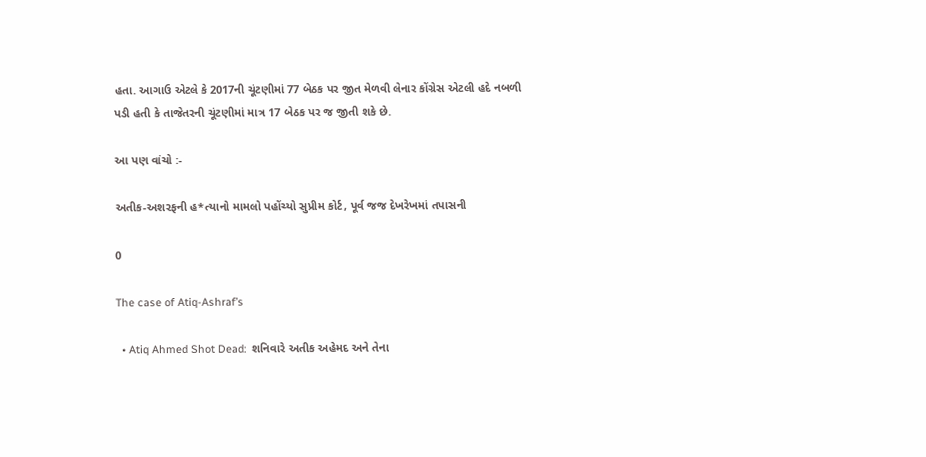હતા. આગાઉ એટલે કે 2017ની ચૂંટણીમાં 77 બેઠક પર જીત મેળવી લેનાર કોંગ્રેસ એટલી હદે નબળી પડી હતી કે તાજેતરની ચૂંટણીમાં માત્ર 17 બેઠક પર જ જીતી શકે છે.

આ પણ વાંચો :-

અતીક-અશરફની હ*ત્યાનો મામલો પહોંચ્યો સુપ્રીમ કોર્ટ, પૂર્વ જજ દેખરેખમાં તપાસની

0

The case of Atiq-Ashraf’s

  • Atiq Ahmed Shot Dead:  શનિવારે અતીક અહેમદ અને તેના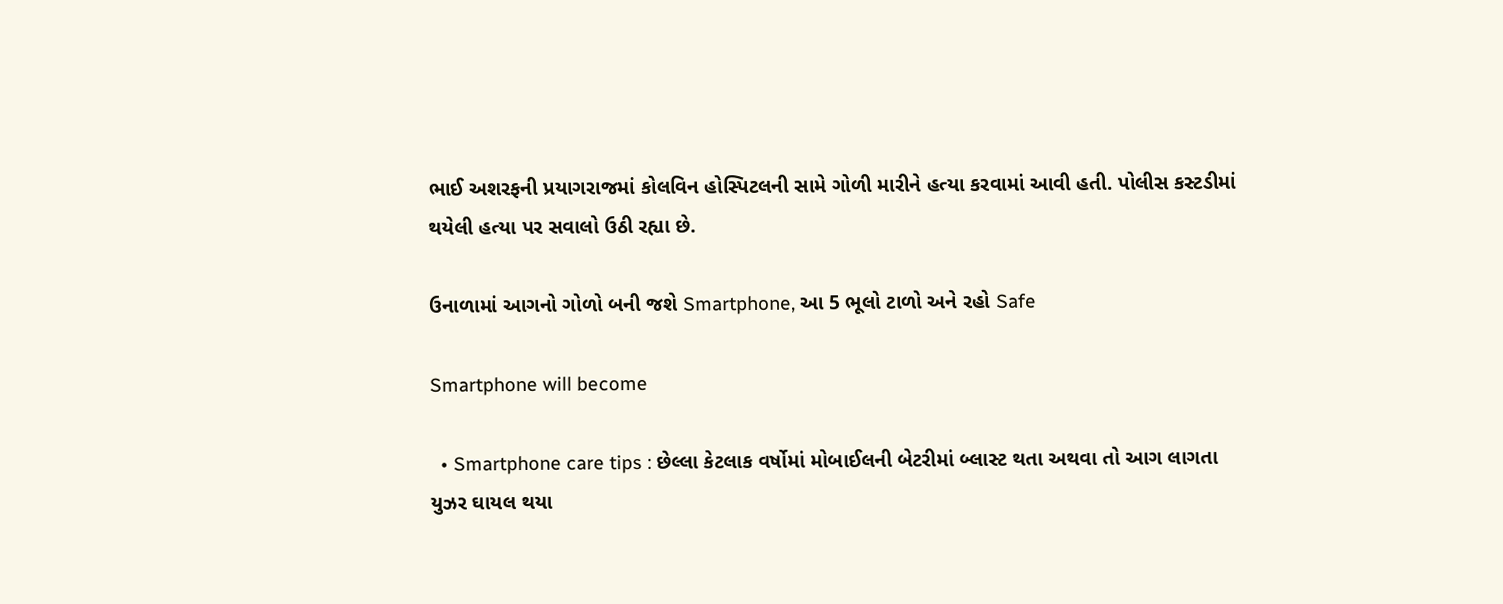ભાઈ અશરફની પ્રયાગરાજમાં કોલવિન હોસ્પિટલની સામે ગોળી મારીને હત્યા કરવામાં આવી હતી. પોલીસ કસ્ટડીમાં થયેલી હત્યા પર સવાલો ઉઠી રહ્યા છે.

ઉનાળામાં આગનો ગોળો બની જશે Smartphone, આ 5 ભૂલો ટાળો અને રહો Safe

Smartphone will become

  • Smartphone care tips : છેલ્લા કેટલાક વર્ષોમાં મોબાઈલની બેટરીમાં બ્લાસ્ટ થતા અથવા તો આગ લાગતા યુઝર ઘાયલ થયા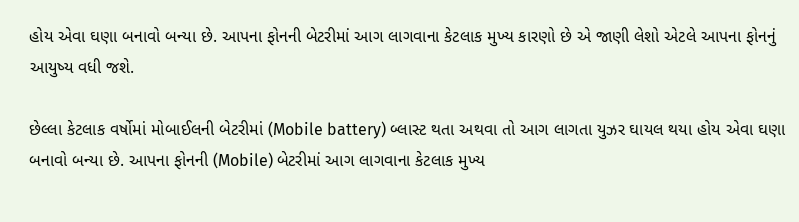હોય એવા ઘણા બનાવો બન્યા છે. આપના ફોનની બેટરીમાં આગ લાગવાના કેટલાક મુખ્ય કારણો છે એ જાણી લેશો એટલે આપના ફોનનું આયુષ્ય વધી જશે.

છેલ્લા કેટલાક વર્ષોમાં મોબાઈલની બેટરીમાં (Mobile battery) બ્લાસ્ટ થતા અથવા તો આગ લાગતા યુઝર ઘાયલ થયા હોય એવા ઘણા બનાવો બન્યા છે. આપના ફોનની (Mobile) બેટરીમાં આગ લાગવાના કેટલાક મુખ્ય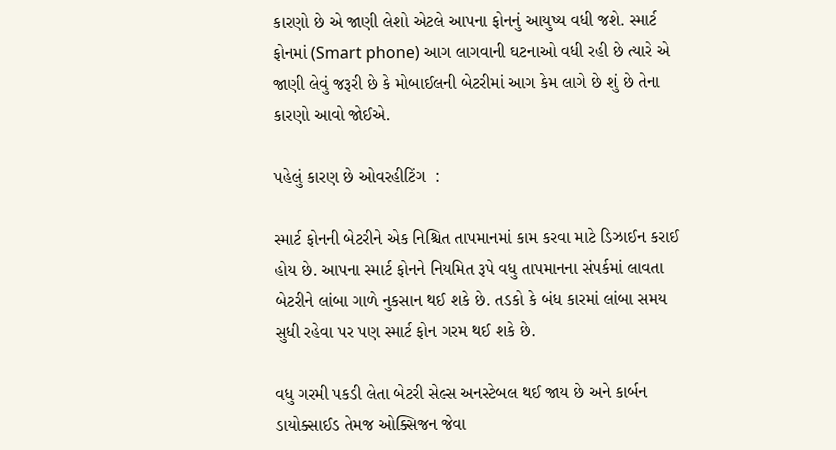કારણો છે એ જાણી લેશો એટલે આપના ફોનનું આયુષ્ય વધી જશે. સ્માર્ટ ફોનમાં (Smart phone) આગ લાગવાની ઘટનાઓ વધી રહી છે ત્યારે એ જાણી લેવું જરૂરી છે કે મોબાઈલની બેટરીમાં આગ કેમ લાગે છે શું છે તેના કારણો આવો જોઈએ.

પહેલું કારણ છે ઓવરહીટિંગ  :

સ્માર્ટ ફોનની બેટરીને એક નિશ્ચિત તાપમાનમાં કામ કરવા માટે ડિઝાઈન કરાઈ હોય છે. આપના સ્માર્ટ ફોનને નિયમિત રૂપે વધુ તાપમાનના સંપર્કમાં લાવતા બેટરીને લાંબા ગાળે નુકસાન થઈ શકે છે. તડકો કે બંધ કારમાં લાંબા સમય સુધી રહેવા પર પણ સ્માર્ટ ફોન ગરમ થઈ શકે છે.

વધુ ગરમી પકડી લેતા બેટરી સેલ્સ અનસ્ટેબલ થઈ જાય છે અને કાર્બન ડાયોક્સાઈડ તેમજ ઓક્સિજન જેવા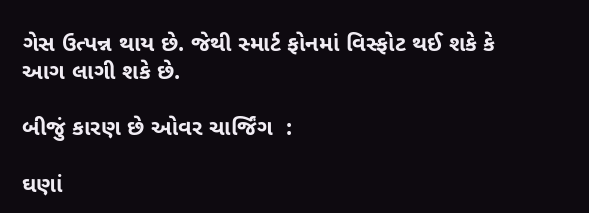ગેસ ઉત્પન્ન થાય છે. જેથી સ્માર્ટ ફોનમાં વિસ્ફોટ થઈ શકે કે આગ લાગી શકે છે.

બીજું કારણ છે ઓવર ચાર્જિંગ  :

ઘણાં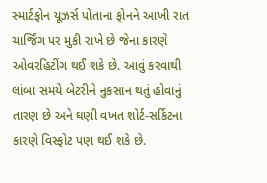સ્માર્ટફોન યૂઝર્સ પોતાના ફોનને આખી રાત ચાર્જિંગ પર મુકી રાખે છે જેના કારણે ઓવરહિટીંગ થઈ શકે છે. આવું કરવાથી લાંબા સમયે બેટરીને નુકસાન થતું હોવાનું તારણ છે અને ઘણી વખત શોર્ટ-સર્કિટના કારણે વિસ્ફોટ પણ થઈ શકે છે.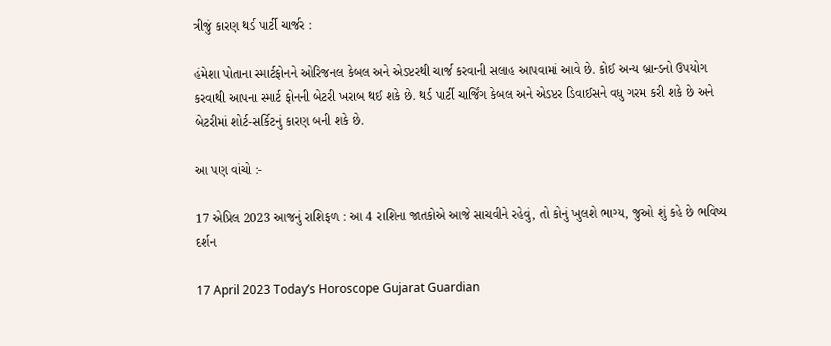ત્રીજું કારણ થર્ડ પાર્ટી ચાર્જર :

હંમેશા પોતાના સ્માર્ટફોનને ઓરિજનલ કેબલ અને એડપ્ટરથી ચાર્જ કરવાની સલાહ આપવામાં આવે છે. કોઈ અન્ય બ્રાન્ડનો ઉપયોગ કરવાથી આપના સ્માર્ટ ફોનની બેટરી ખરાબ થઈ શકે છે. થર્ડ પાર્ટી ચાર્જિંગ કેબલ અને એડપ્ટર ડિવાઈસને વધુ ગરમ કરી શકે છે અને બેટરીમાં શોર્ટ-સર્કિટનું કારણ બની શકે છે.

આ પણ વાંચો :-

17 એપ્રિલ 2023 આજનું રાશિફળ : આ 4 રાશિના જાતકોએ આજે સાચવીને રહેવું, તો કોનું ખુલશે ભાગ્ય, જુઓ શું કહે છે ભવિષ્ય દર્શન

17 April 2023 Today’s Horoscope Gujarat Guardian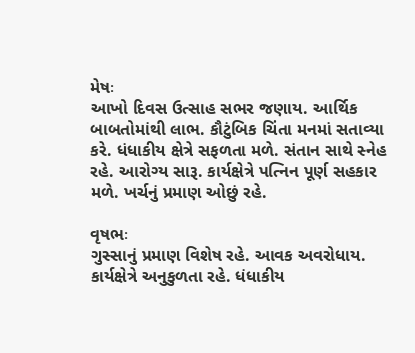મેષઃ
આખો દિવસ ઉત્સાહ સભર જણાય. આર્થિક બાબતોમાંથી લાભ. કૌટુંબિક ચિંતા મનમાં સતાવ્યા કરે. ધંધાકીય ક્ષેત્રે સફળતા મળે. સંતાન સાથે સ્નેહ રહે. આરોગ્ય સારૂ. કાર્યક્ષેત્રે પત્નિન પૂર્ણ સહકાર મળે. ખર્ચનું પ્રમાણ ઓછું રહે.

વૃષભઃ
ગુસ્સાનું પ્રમાણ વિશેષ રહે. આવક અવરોધાય. કાર્યક્ષેત્રે અનુકુળતા રહે. ધંધાકીય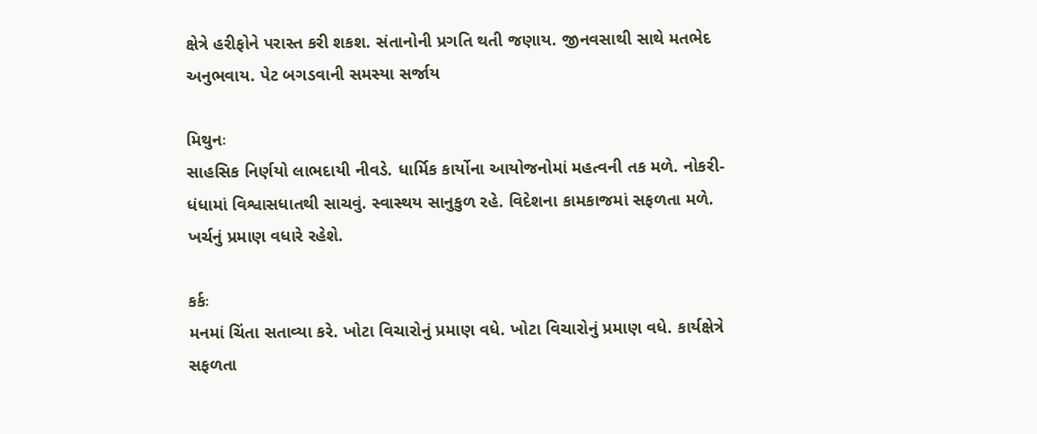ક્ષેત્રે હરીફોને પરાસ્ત કરી શકશ. સંતાનોની પ્રગતિ થતી જણાય. જીનવસાથી સાથે મતભેદ અનુભવાય. પેટ બગડવાની સમસ્યા સર્જાય

મિથુનઃ
સાહસિક નિર્ણયો લાભદાયી નીવડે. ધાર્મિક કાર્યોના આયોજનોમાં મહત્વની તક મળે. નોકરી-ધંધામાં વિશ્વાસધાતથી સાચવું. સ્વાસ્થય સાનુકુળ રહે. વિદેશના કામકાજમાં સફળતા મળે. ખર્ચનું પ્રમાણ વધારે રહેશે.

કર્કઃ
મનમાં ચિંતા સતાવ્યા કરે. ખોટા વિચારોનું પ્રમાણ વધે. ખોટા વિચારોનું પ્રમાણ વધે. કાર્યક્ષેત્રે સફળતા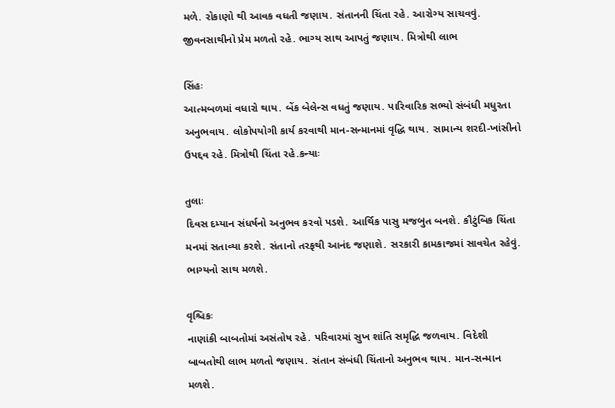મળે. રોકાણો થી આવક વધતી જણાય. સંતાનની ચિંતા રહે. આરોગ્ય સાચવવું. જીવનસાથીનો પ્રેમ મળતો રહે. ભાગ્ય સાથ આપતું જણાય. મિત્રોથી લાભ

સિંહઃ
આત્મબળમાં વધારો થાય. બેંક બેલેન્સ વધતું જણાય. પારિવારિક સભ્યો સંબંધી મધુરતા અનુભવાય. લોકોપયોગી કાર્ય કરવાથી માન-સન્માનમાં વૃદ્ધિ થાય. સામાન્ય શરદી-ખાંસીનો ઉપદ્દવ રહે. મિત્રોથી ચિંતા રહે.કન્યાઃ

તુલાઃ
દિવસ દમ્યાન સંધર્ષનો અનુભવ કરવો પડશે. આર્થિક પાસુ મજબુત બનશે. કૌટુંબિક ચિંતા મનમાં સતાવ્યા કરશે. સંતાનો તરફથી આનંદ જણાશે. સરકારી કામકાજમાં સાવચેત રહેવું. ભાગ્યનો સાથ મળશે.

વૃશ્ચિકઃ
નાણાંકી બાબતોમાં અસંતોષ રહે. પરિવારમાં સુખ શાંતિ સમૃદ્ધિ જળવાય. વિદેશી બાબતોથી લાભ મળતો જણાય. સંતાન સંબંધી ચિંતાનો અનુભવ થાય. માન-સન્માન મળશે.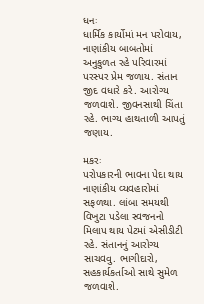ધનઃ
ધાર્મિક કાર્યોમાં મન પરોવાય, નાણાંકીય બાબતોમાં અનુકુળત રહે પરિવારમાં પરસ્પર પ્રેમ જળ‍ાય. સંતાન જીદ વધારે કરે. આરોગ્ય જળવાશે. જીવનસાથી ચિંતા રહે. ભાગ્ય હાથતાળી આપતું જણાય.

મકરઃ
પરોપકારની ભાવના પેદા થાય નાણાંકીય વ્યવહારોમાં સફળથા. લાંબા સમયથી વિખુટા પડેલા સ્વજનનો મિલાપ થાય પેટમાં એસીડીટી રહે. સંતાનનું આરોગ્ય સાચવવુ. ભાગીદારો, સહકાર્યકર્તાઓ સાથે સુમેળ જળવાશે.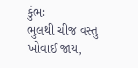કુંભઃ
ભુલથી ચીજ વસ્તુ ખોવાઈ જાય,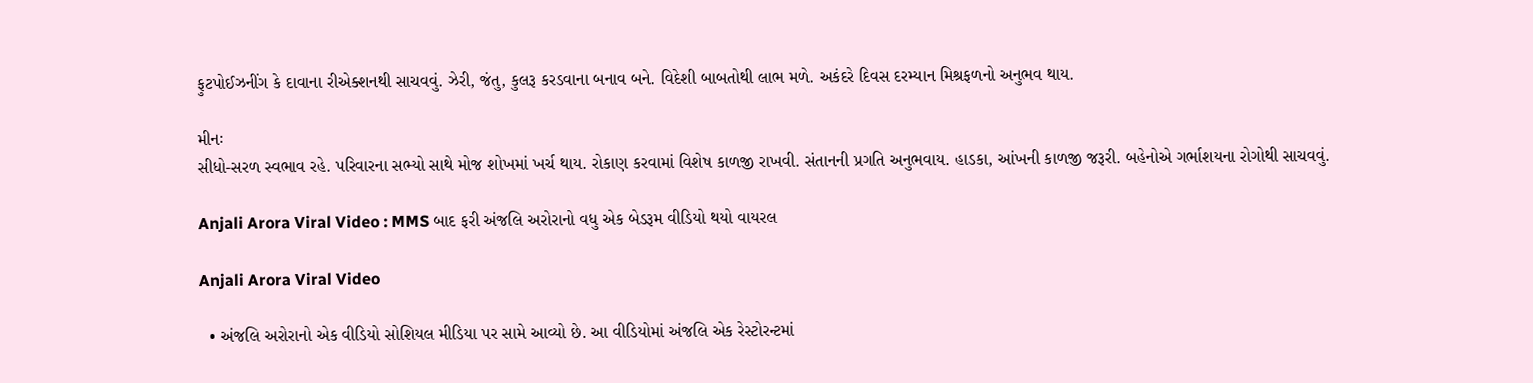ફુટપોઈઝનીંગ કે દાવાના રીએક્શનથી સાચવવું. ઝેરી, જંતુ, કુલરૂ કરડવાના બનાવ બને. વિદેશી બાબતોથી લાભ મળે. અકંદરે દિવસ દરમ્યાન મિશ્રફળનો અનુભવ થાય.

મીનઃ
સીધો-સરળ સ્વભાવ રહે. પરિવારના સભ્યો સાથે મોજ શોખમાં ખર્ચ થાય. રોકાણ કરવામાં વિશેષ કાળજી રાખવી. સંતાનની પ્રગતિ અનુભવાય. હાડકા, આંખની કાળજી જરૂરી. બહેનોએ ગર્ભાશયના રોગોથી સાચવવું.

Anjali Arora Viral Video : MMS બાદ ફરી અંજલિ અરોરાનો વધુ એક બેડરૂમ વીડિયો થયો વાયરલ

Anjali Arora Viral Video

  • અંજલિ અરોરાનો એક વીડિયો સોશિયલ મીડિયા પર સામે આવ્યો છે. આ વીડિયોમાં અંજલિ એક રેસ્ટોરન્ટમાં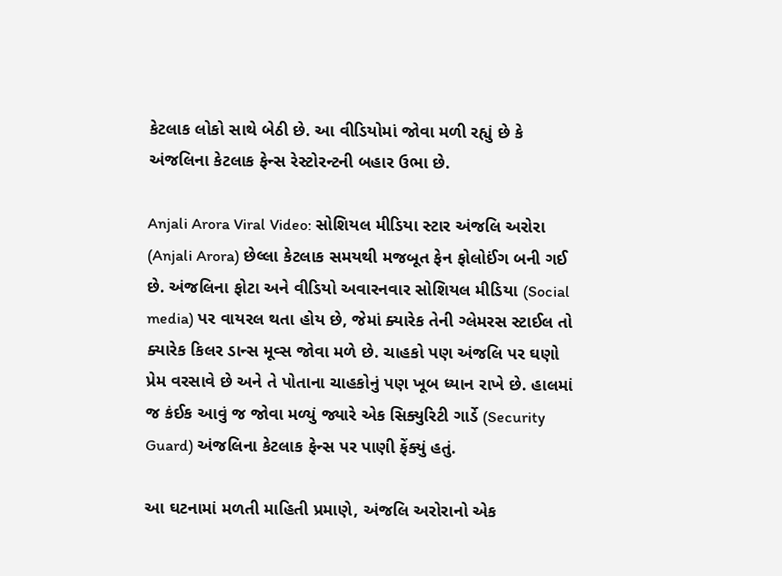કેટલાક લોકો સાથે બેઠી છે. આ વીડિયોમાં જોવા મળી રહ્યું છે કે અંજલિના કેટલાક ફેન્સ રેસ્ટોરન્ટની બહાર ઉભા છે.

Anjali Arora Viral Video: સોશિયલ મીડિયા સ્ટાર અંજલિ અરોરા (Anjali Arora) છેલ્લા કેટલાક સમયથી મજબૂત ફેન ફોલોઈંગ બની ગઈ છે. અંજલિના ફોટા અને વીડિયો અવારનવાર સોશિયલ મીડિયા (Social media) પર વાયરલ થતા હોય છે, જેમાં ક્યારેક તેની ગ્લેમરસ સ્ટાઈલ તો ક્યારેક કિલર ડાન્સ મૂવ્સ જોવા મળે છે. ચાહકો પણ અંજલિ પર ઘણો પ્રેમ વરસાવે છે અને તે પોતાના ચાહકોનું પણ ખૂબ ધ્યાન રાખે છે. હાલમાં જ કંઈક આવું જ જોવા મળ્યું જ્યારે એક સિક્યુરિટી ગાર્ડે (Security Guard) અંજલિના કેટલાક ફેન્સ પર પાણી ફેંક્યું હતું.

આ ઘટનામાં મળતી માહિતી પ્રમાણે, અંજલિ અરોરાનો એક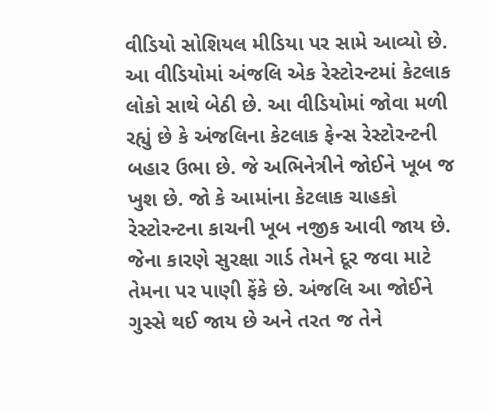વીડિયો સોશિયલ મીડિયા પર સામે આવ્યો છે. આ વીડિયોમાં અંજલિ એક રેસ્ટોરન્ટમાં કેટલાક લોકો સાથે બેઠી છે. આ વીડિયોમાં જોવા મળી રહ્યું છે કે અંજલિના કેટલાક ફેન્સ રેસ્ટોરન્ટની બહાર ઉભા છે. જે અભિનેત્રીને જોઈને ખૂબ જ ખુશ છે. જો કે આમાંના કેટલાક ચાહકો રેસ્ટોરન્ટના કાચની ખૂબ નજીક આવી જાય છે. જેના કારણે સુરક્ષા ગાર્ડ તેમને દૂર જવા માટે તેમના પર પાણી ફેંકે છે. અંજલિ આ જોઈને ગુસ્સે થઈ જાય છે અને તરત જ તેને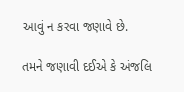આવું ન કરવા જણાવે છે.

તમને જણાવી દઈએ કે અંજલિ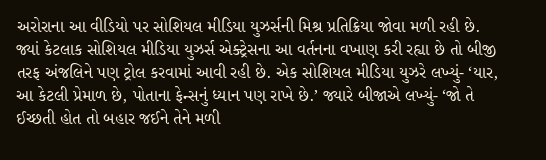અરોરાના આ વીડિયો પર સોશિયલ મીડિયા યુઝર્સની મિશ્ર પ્રતિક્રિયા જોવા મળી રહી છે. જ્યાં કેટલાક સોશિયલ મીડિયા યુઝર્સ એક્ટ્રેસના આ વર્તનના વખાણ કરી રહ્યા છે તો બીજી તરફ અંજલિને પણ ટ્રોલ કરવામાં આવી રહી છે. એક સોશિયલ મીડિયા યુઝરે લખ્યું- ‘યાર, આ કેટલી પ્રેમાળ છે, પોતાના ફેન્સનું ધ્યાન પણ રાખે છે.’ જ્યારે બીજાએ લખ્યું- ‘જો તે ઈચ્છતી હોત તો બહાર જઈને તેને મળી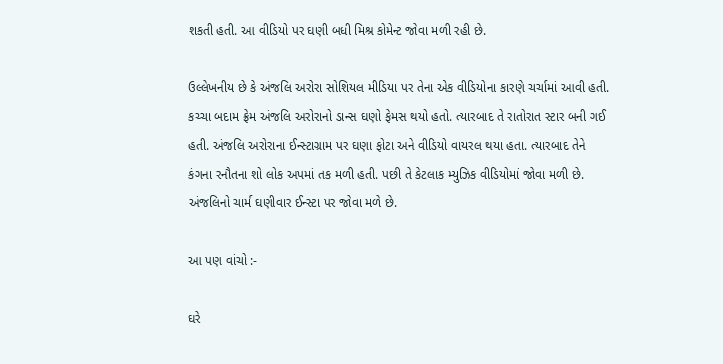શકતી હતી. આ વીડિયો પર ઘણી બધી મિશ્ર કોમેન્ટ જોવા મળી રહી છે.

ઉલ્લેખનીય છે કે અંજલિ અરોરા સોશિયલ મીડિયા પર તેના એક વીડિયોના કારણે ચર્ચામાં આવી હતી. કચ્ચા બદામ ફ્રેમ અંજલિ અરોરાનો ડાન્સ ઘણો ફેમસ થયો હતો. ત્યારબાદ તે રાતોરાત સ્ટાર બની ગઈ હતી. અંજલિ અરોરાના ઈન્સ્ટાગ્રામ પર ઘણા ફોટા અને વીડિયો વાયરલ થયા હતા. ત્યારબાદ તેને કંગના રનૌતના શો લોક અપમાં તક મળી હતી. પછી તે કેટલાક મ્યુઝિક વીડિયોમાં જોવા મળી છે. અંજલિનો ચાર્મ ઘણીવાર ઈન્સ્ટા પર જોવા મળે છે.

આ પણ વાંચો :-

ઘરે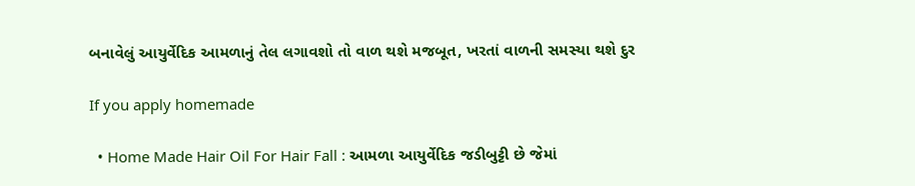બનાવેલું આયુર્વેદિક આમળાનું તેલ લગાવશો તો વાળ થશે મજબૂત, ખરતાં વાળની સમસ્યા થશે દુર

If you apply homemade

  • Home Made Hair Oil For Hair Fall : આમળા આયુર્વેદિક જડીબુટ્ટી છે જેમાં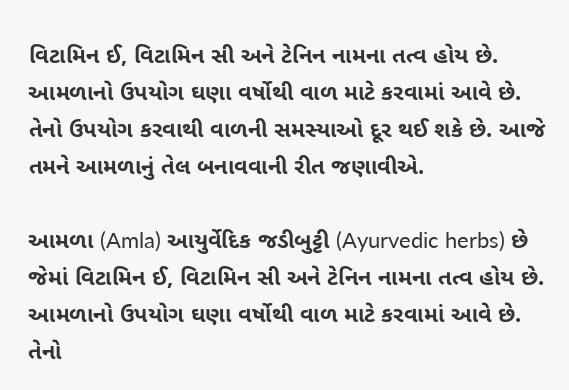વિટામિન ઈ, વિટામિન સી અને ટેનિન નામના તત્વ હોય છે. આમળાનો ઉપયોગ ઘણા વર્ષોથી વાળ માટે કરવામાં આવે છે. તેનો ઉપયોગ કરવાથી વાળની સમસ્યાઓ દૂર થઈ શકે છે. આજે તમને આમળાનું તેલ બનાવવાની રીત જણાવીએ.

આમળા (Amla) આયુર્વેદિક જડીબુટ્ટી (Ayurvedic herbs) છે જેમાં વિટામિન ઈ, વિટામિન સી અને ટેનિન નામના તત્વ હોય છે. આમળાનો ઉપયોગ ઘણા વર્ષોથી વાળ માટે કરવામાં આવે છે. તેનો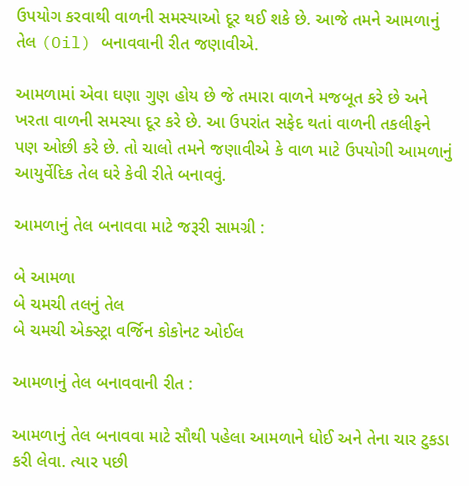ઉપયોગ કરવાથી વાળની સમસ્યાઓ દૂર થઈ શકે છે. આજે તમને આમળાનું તેલ (Oil) બનાવવાની રીત જણાવીએ.

આમળામાં એવા ઘણા ગુણ હોય છે જે તમારા વાળને મજબૂત કરે છે અને ખરતા વાળની સમસ્યા દૂર કરે છે. આ ઉપરાંત સફેદ થતાં વાળની તકલીફને પણ ઓછી કરે છે. તો ચાલો તમને જણાવીએ કે વાળ માટે ઉપયોગી આમળાનું આયુર્વેદિક તેલ ઘરે કેવી રીતે બનાવવું.

આમળાનું તેલ બનાવવા માટે જરૂરી સામગ્રી :

બે આમળા
બે ચમચી તલનું તેલ
બે ચમચી એક્સ્ટ્રા વર્જિન કોકોનટ ઓઈલ

આમળાનું તેલ બનાવવાની રીત :

આમળાનું તેલ બનાવવા માટે સૌથી પહેલા આમળાને ધોઈ અને તેના ચાર ટુકડા કરી લેવા. ત્યાર પછી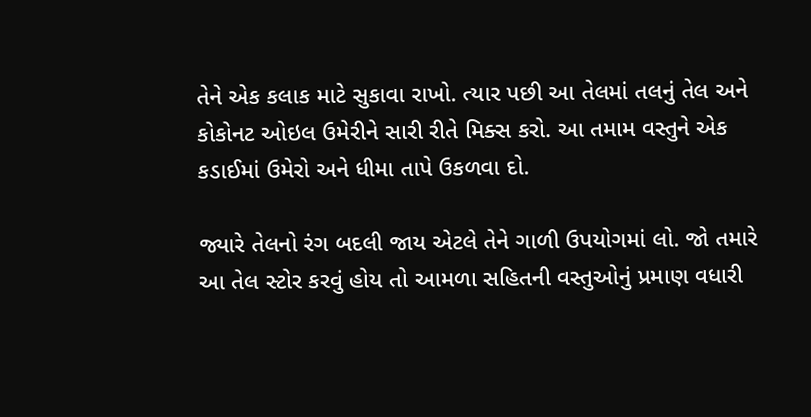તેને એક કલાક માટે સુકાવા રાખો. ત્યાર પછી આ તેલમાં તલનું તેલ અને કોકોનટ ઓઇલ ઉમેરીને સારી રીતે મિક્સ કરો. આ તમામ વસ્તુને એક કડાઈમાં ઉમેરો અને ધીમા તાપે ઉકળવા દો.

જ્યારે તેલનો રંગ બદલી જાય એટલે તેને ગાળી ઉપયોગમાં લો. જો તમારે આ તેલ સ્ટોર કરવું હોય તો આમળા સહિતની વસ્તુઓનું પ્રમાણ વધારી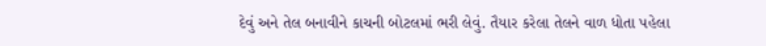દેવું અને તેલ બનાવીને કાચની બોટલમાં ભરી લેવું. તૈયાર કરેલા તેલને વાળ ધોતા પહેલા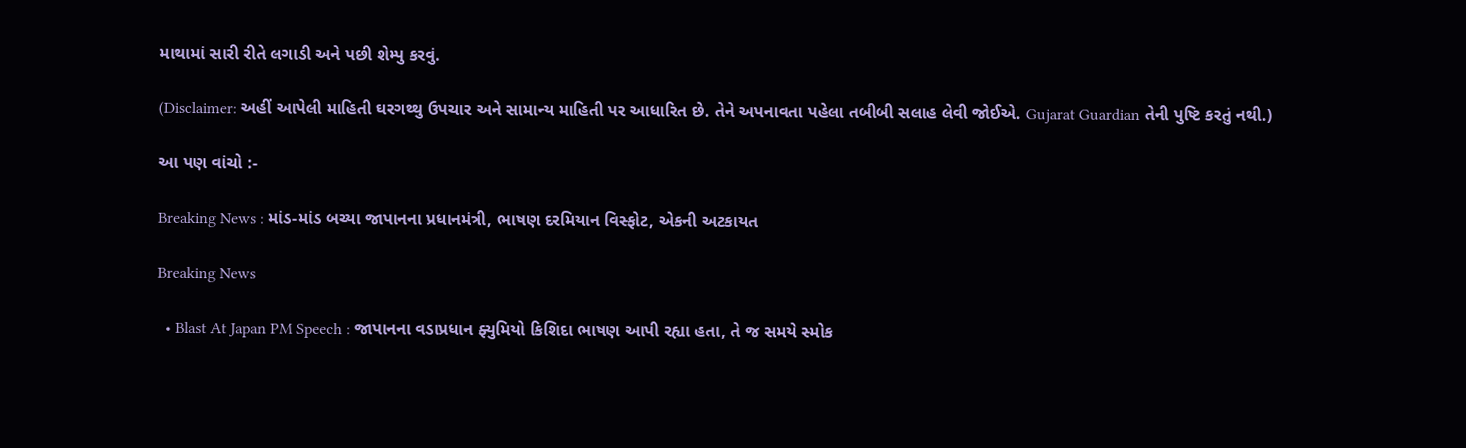માથામાં સારી રીતે લગાડી અને પછી શેમ્પુ કરવું.

(Disclaimer: અહીં આપેલી માહિતી ઘરગથ્થુ ઉપચાર અને સામાન્ય માહિતી પર આધારિત છે. તેને અપનાવતા પહેલા તબીબી સલાહ લેવી જોઈએ. Gujarat Guardian તેની પુષ્ટિ કરતું નથી.)

આ પણ વાંચો :-

Breaking News : માંડ-માંડ બચ્યા જાપાનના પ્રધાનમંત્રી, ભાષણ દરમિયાન વિસ્ફોટ, એકની અટકાયત

Breaking News

  • Blast At Japan PM Speech : જાપાનના વડાપ્રધાન ફ્યુમિયો કિશિદા ભાષણ આપી રહ્યા હતા, તે જ સમયે સ્મોક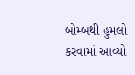બોમ્બથી હુમલો કરવામાં આવ્યો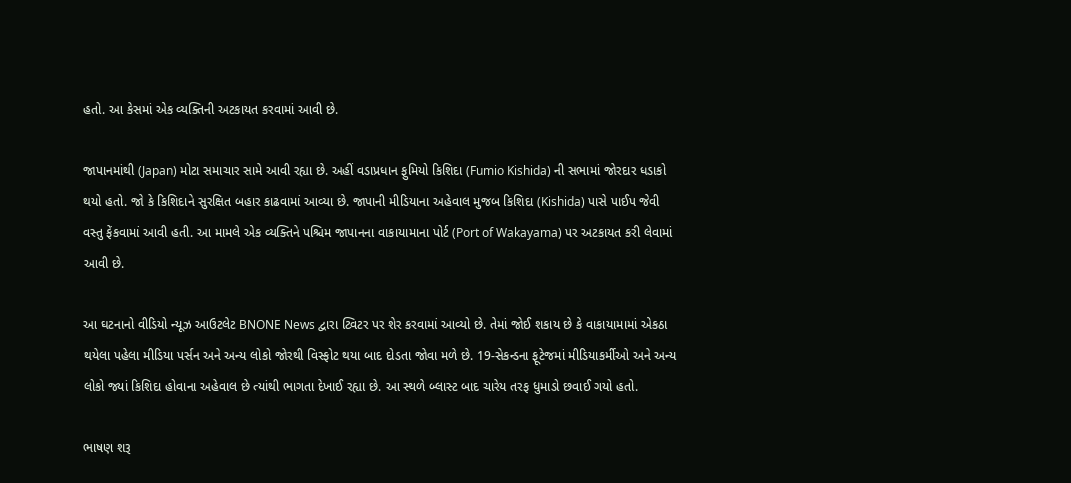હતો. આ કેસમાં એક વ્યક્તિની અટકાયત કરવામાં આવી છે.

જાપાનમાંથી (Japan) મોટા સમાચાર સામે આવી રહ્યા છે. અહીં વડાપ્રધાન ફુમિયો કિશિદા (Fumio Kishida) ની સભામાં જોરદાર ધડાકો થયો હતો. જો કે કિશિદાને સુરક્ષિત બહાર કાઢવામાં આવ્યા છે. જાપાની મીડિયાના અહેવાલ મુજબ કિશિદા (Kishida) પાસે પાઈપ જેવી વસ્તુ ફેંકવામાં આવી હતી. આ મામલે એક વ્યક્તિને પશ્ચિમ જાપાનના વાકાયામાના પોર્ટ (Port of Wakayama) પર અટકાયત કરી લેવામાં આવી છે.

આ ઘટનાનો વીડિયો ન્યૂઝ આઉટલેટ BNONE News દ્વારા ટ્વિટર પર શેર કરવામાં આવ્યો છે. તેમાં જોઈ શકાય છે કે વાકાયામામાં એકઠા થયેલા પહેલા મીડિયા પર્સન અને અન્ય લોકો જોરથી વિસ્ફોટ થયા બાદ દોડતા જોવા મળે છે. 19-સેકન્ડના ફૂટેજમાં મીડિયાકર્મીઓ અને અન્ય લોકો જ્યાં કિશિદા હોવાના અહેવાલ છે ત્યાંથી ભાગતા દેખાઈ રહ્યા છે. આ સ્થળે બ્લાસ્ટ બાદ ચારેય તરફ ધુમાડો છવાઈ ગયો હતો.

ભાષણ શરૂ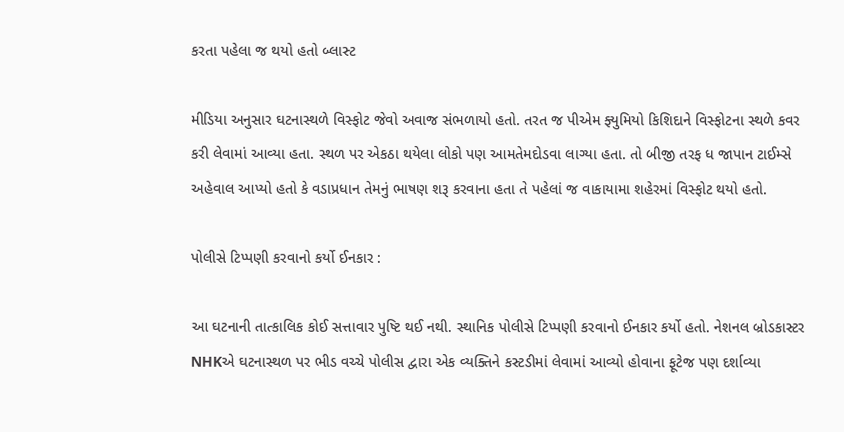કરતા પહેલા જ થયો હતો બ્લાસ્ટ

મીડિયા અનુસાર ઘટનાસ્થળે વિસ્ફોટ જેવો અવાજ સંભળાયો હતો. તરત જ પીએમ ફ્યુમિયો કિશિદાને વિસ્ફોટના સ્થળે કવર કરી લેવામાં આવ્યા હતા. સ્થળ પર એકઠા થયેલા લોકો પણ આમતેમદોડવા લાગ્યા હતા. તો બીજી તરફ ધ જાપાન ટાઈમ્સે અહેવાલ આપ્યો હતો કે વડાપ્રધાન તેમનું ભાષણ શરૂ કરવાના હતા તે પહેલાં જ વાકાયામા શહેરમાં વિસ્ફોટ થયો હતો.

પોલીસે ટિપ્પણી કરવાનો કર્યો ઈનકાર :

આ ઘટનાની તાત્કાલિક કોઈ સત્તાવાર પુષ્ટિ થઈ નથી. સ્થાનિક પોલીસે ટિપ્પણી કરવાનો ઈનકાર કર્યો હતો. નેશનલ બ્રોડકાસ્ટર NHKએ ઘટનાસ્થળ પર ભીડ વચ્ચે પોલીસ દ્વારા એક વ્યક્તિને કસ્ટડીમાં લેવામાં આવ્યો હોવાના ફૂટેજ પણ દર્શાવ્યા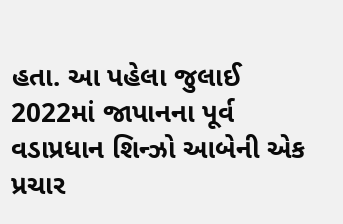હતા. આ પહેલા જુલાઈ 2022માં જાપાનના પૂર્વ વડાપ્રધાન શિન્ઝો આબેની એક પ્રચાર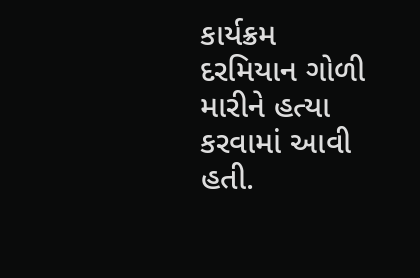કાર્યક્રમ દરમિયાન ગોળી મારીને હત્યા કરવામાં આવી હતી.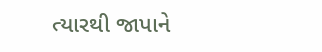ત્યારથી જાપાને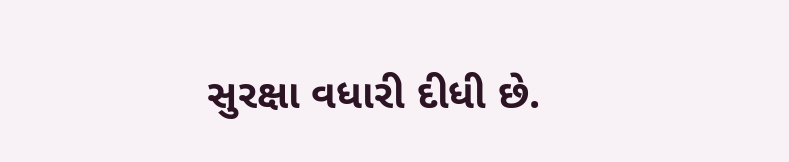સુરક્ષા વધારી દીધી છે.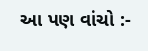આ પણ વાંચો :-